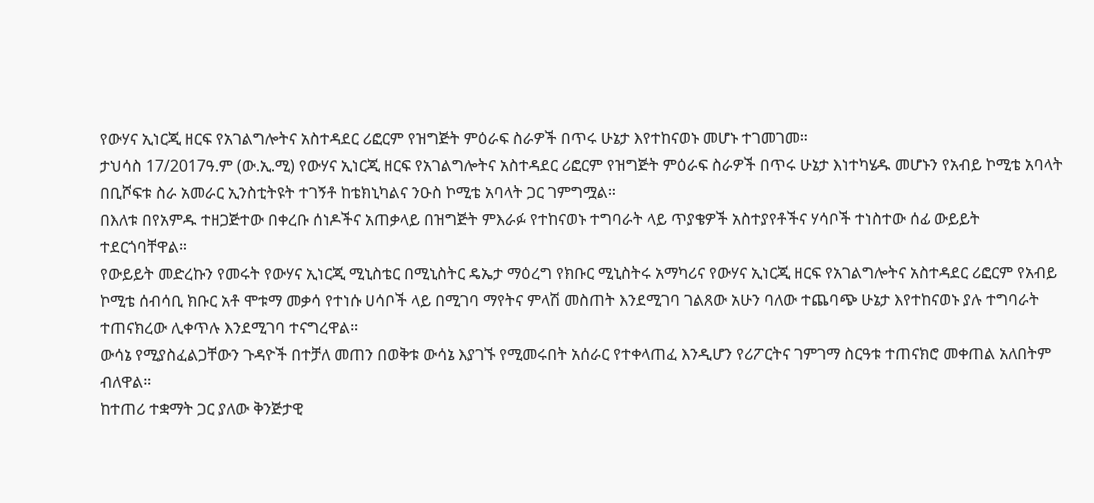የውሃና ኢነርጂ ዘርፍ የአገልግሎትና አስተዳደር ሪፎርም የዝግጅት ምዕራፍ ስራዎች በጥሩ ሁኔታ እየተከናወኑ መሆኑ ተገመገመ።
ታህሳስ 17/2017ዓ.ም (ው.ኢ.ሚ) የውሃና ኢነርጂ ዘርፍ የአገልግሎትና አስተዳደር ሪፎርም የዝግጅት ምዕራፍ ስራዎች በጥሩ ሁኔታ እነተካሄዱ መሆኑን የአብይ ኮሚቴ አባላት በቢሾፍቱ ስራ አመራር ኢንስቲትዩት ተገኝቶ ከቴክኒካልና ንዑስ ኮሚቴ አባላት ጋር ገምግሟል።
በእለቱ በየአምዱ ተዘጋጅተው በቀረቡ ሰነዶችና አጠቃላይ በዝግጅት ምእራፉ የተከናወኑ ተግባራት ላይ ጥያቄዎች አስተያየቶችና ሃሳቦች ተነስተው ሰፊ ውይይት ተደርጎባቸዋል።
የውይይት መድረኩን የመሩት የውሃና ኢነርጂ ሚኒስቴር በሚኒስትር ዴኤታ ማዕረግ የክቡር ሚኒስትሩ አማካሪና የውሃና ኢነርጂ ዘርፍ የአገልግሎትና አስተዳደር ሪፎርም የአብይ ኮሚቴ ሰብሳቢ ክቡር አቶ ሞቱማ መቃሳ የተነሱ ሀሳቦች ላይ በሚገባ ማየትና ምላሽ መስጠት እንደሚገባ ገልጸው አሁን ባለው ተጨባጭ ሁኔታ እየተከናወኑ ያሉ ተግባራት ተጠናክረው ሊቀጥሉ እንደሚገባ ተናግረዋል።
ውሳኔ የሚያስፈልጋቸውን ጉዳዮች በተቻለ መጠን በወቅቱ ውሳኔ እያገኙ የሚመሩበት አሰራር የተቀላጠፈ እንዲሆን የሪፖርትና ገምገማ ስርዓቱ ተጠናክሮ መቀጠል አለበትም ብለዋል።
ከተጠሪ ተቋማት ጋር ያለው ቅንጅታዊ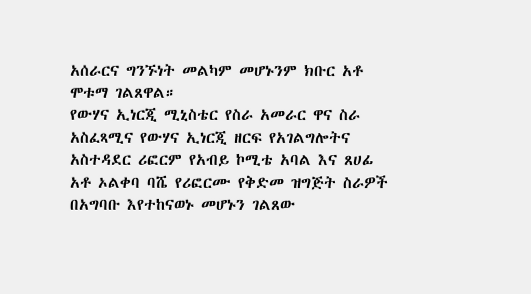አሰራርና ግንኙነት መልካም መሆኑንም ክቡር አቶ ሞቱማ ገልጸዋል።
የውሃና ኢነርጂ ሚኒስቴር የስራ አመራር ዋና ስራ አስፈጻሚና የውሃና ኢነርጂ ዘርፍ የአገልግሎትና አስተዳደር ሪፎርም የአብይ ኮሚቴ አባል እና ጸሀፊ አቶ ኦልቀባ ባሼ የሪፎርሙ የቅድመ ዝግጅት ስራዎች በአግባቡ እየተከናወኑ መሆኑን ገልጸው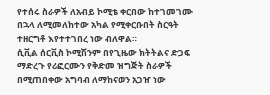የተሰሩ ስራዎች ለአብይ ኮሚቴ ቀርበው ከተገመገሙ በኋላ ለሚመለከተው አካል የሚቀርቡበት ስርዓት ተዘርግቶ እየተተገበረ ነው ብለዋል።
ሲቪል ሰርቪስ ኮሚሽንም በየጊዜው ክትትልና ድጋፍ ማድረጉ የሪፎርሙን የቅድመ ዝግጅት ስራዎች በሚጠበቀው አግባብ ለማከናወን አጋዠ ነው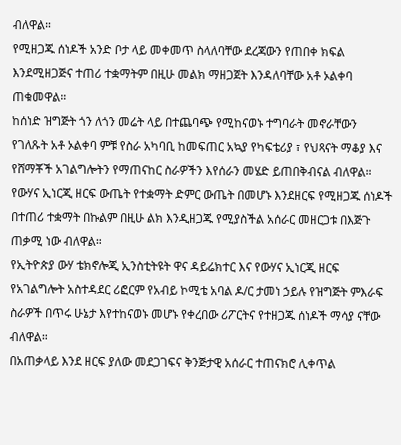ብለዋል።
የሚዘጋጁ ሰነዶች አንድ ቦታ ላይ መቀመጥ ስላለባቸው ደረጃውን የጠበቀ ክፍል እንደሚዘጋጅና ተጠሪ ተቋማትም በዚሁ መልክ ማዘጋጀት እንዳለባቸው አቶ ኦልቀባ ጠቁመዋል።
ከሰነድ ዝግጅት ጎን ለጎን መሬት ላይ በተጨባጭ የሚከናወኑ ተግባራት መኖራቸውን የገለጹት አቶ ኦልቀባ ምቹ የስራ አካባቢ ከመፍጠር አኳያ የካፍቴሪያ ፣ የህጻናት ማቆያ እና የሸማቾች አገልግሎትን የማጠናከር ስራዎችን እየሰራን መሄድ ይጠበቅብናል ብለዋል።
የውሃና ኢነርጂ ዘርፍ ውጤት የተቋማት ድምር ውጤት በመሆኑ እንደዘርፍ የሚዘጋጁ ሰነዶች በተጠሪ ተቋማት በኩልም በዚሁ ልክ እንዲዘጋጁ የሚያስችል አሰራር መዘርጋቱ በእጅጉ ጠቃሚ ነው ብለዋል።
የኢትዮጵያ ውሃ ቴክኖሎጂ ኢንስቲትዩት ዋና ዳይሬክተር እና የውሃና ኢነርጂ ዘርፍ የአገልግሎት አስተዳደር ሪፎርም የአብይ ኮሚቴ አባል ዶ/ር ታመነ ኃይሉ የዝግጅት ምእራፍ ስራዎች በጥሩ ሁኔታ እየተከናወኑ መሆኑ የቀረበው ሪፖርትና የተዘጋጁ ሰነዶች ማሳያ ናቸው ብለዋል።
በአጠቃላይ እንደ ዘርፍ ያለው መደጋገፍና ቅንጅታዊ አሰራር ተጠናክሮ ሊቀጥል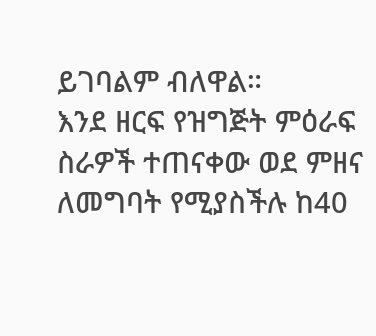ይገባልም ብለዋል።
እንደ ዘርፍ የዝግጅት ምዕራፍ ስራዎች ተጠናቀው ወደ ምዘና ለመግባት የሚያስችሉ ከ40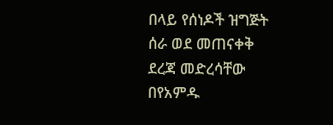በላይ የሰነዶች ዝግጅት ሰራ ወደ መጠናቀቅ ደረጃ መድረሳቸው በየአምዱ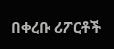በቀረቡ ሪፖርቶች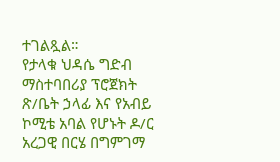ተገልጿል።
የታላቁ ህዳሴ ግድብ ማስተባበሪያ ፕሮጀክት ጽ/ቤት ኃላፊ እና የአብይ ኮሚቴ አባል የሆኑት ዶ/ር አረጋዊ በርሄ በግምገማ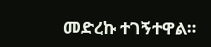መድረኩ ተገኝተዋል።